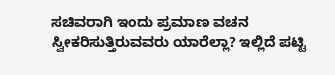ಸಚಿವರಾಗಿ ಇಂದು ಪ್ರಮಾಣ ವಚನ ಸ್ವೀಕರಿಸುತ್ತಿರುವವರು ಯಾರೆಲ್ಲಾ? ಇಲ್ಲಿದೆ ಪಟ್ಟಿ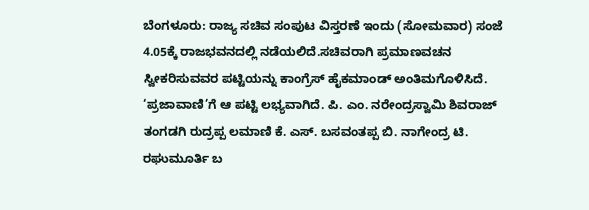ಬೆಂಗಳೂರು: ರಾಜ್ಯ ಸಚಿವ ಸಂಪುಟ ವಿಸ್ತರಣೆ ಇಂದು (ಸೋಮವಾರ) ಸಂಜೆ 4.05ಕ್ಕೆ ರಾಜಭವನದಲ್ಲಿ ನಡೆಯಲಿದೆ.ಸಚಿವರಾಗಿ ಪ್ರಮಾಣವಚನ ಸ್ವೀಕರಿಸುವವರ ಪಟ್ಟಿಯನ್ನು ಕಾಂಗ್ರೆಸ್ ಹೈಕಮಾಂಡ್ ಅಂತಿಮಗೊಳಿಸಿದೆ. ‘ಪ್ರಜಾವಾಣಿ’ಗೆ ಆ ಪಟ್ಟಿ ಲಭ್ಯವಾಗಿದೆ. ಪಿ. ಎಂ. ನರೇಂದ್ರಸ್ವಾಮಿ ಶಿವರಾಜ್ ತಂಗಡಗಿ ರುದ್ರಪ್ಪ ಲಮಾಣಿ ಕೆ. ಎಸ್. ಬಸವಂತಪ್ಪ ಬಿ. ನಾಗೇಂದ್ರ ಟಿ. ರಘುಮೂರ್ತಿ ಬ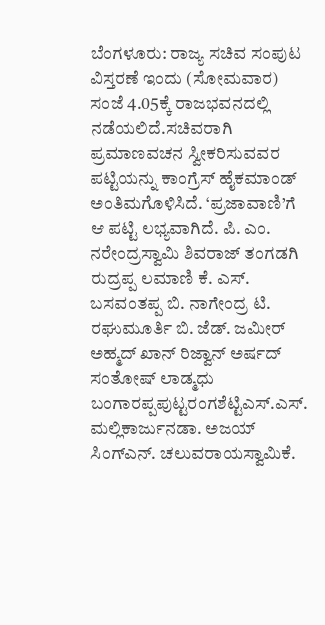ಬೆಂಗಳೂರು: ರಾಜ್ಯ ಸಚಿವ ಸಂಪುಟ ವಿಸ್ತರಣೆ ಇಂದು (ಸೋಮವಾರ) ಸಂಜೆ 4.05ಕ್ಕೆ ರಾಜಭವನದಲ್ಲಿ ನಡೆಯಲಿದೆ.ಸಚಿವರಾಗಿ ಪ್ರಮಾಣವಚನ ಸ್ವೀಕರಿಸುವವರ ಪಟ್ಟಿಯನ್ನು ಕಾಂಗ್ರೆಸ್ ಹೈಕಮಾಂಡ್ ಅಂತಿಮಗೊಳಿಸಿದೆ. ‘ಪ್ರಜಾವಾಣಿ’ಗೆ ಆ ಪಟ್ಟಿ ಲಭ್ಯವಾಗಿದೆ. ಪಿ. ಎಂ. ನರೇಂದ್ರಸ್ವಾಮಿ ಶಿವರಾಜ್ ತಂಗಡಗಿ ರುದ್ರಪ್ಪ ಲಮಾಣಿ ಕೆ. ಎಸ್. ಬಸವಂತಪ್ಪ ಬಿ. ನಾಗೇಂದ್ರ ಟಿ. ರಘುಮೂರ್ತಿ ಬಿ. ಜೆಡ್. ಜಮೀರ್ ಅಹ್ಮದ್ ಖಾನ್ ರಿಜ್ವಾನ್ ಅರ್ಷದ್ ಸಂತೋಷ್ ಲಾಡ್ಮಧು ಬಂಗಾರಪ್ಪಪುಟ್ಟರಂಗಶೆಟ್ಟಿಎಸ್.ಎಸ್. ಮಲ್ಲಿಕಾರ್ಜುನಡಾ. ಅಜಯ್ ಸಿಂಗ್ಎನ್. ಚಲುವರಾಯಸ್ವಾಮಿಕೆ.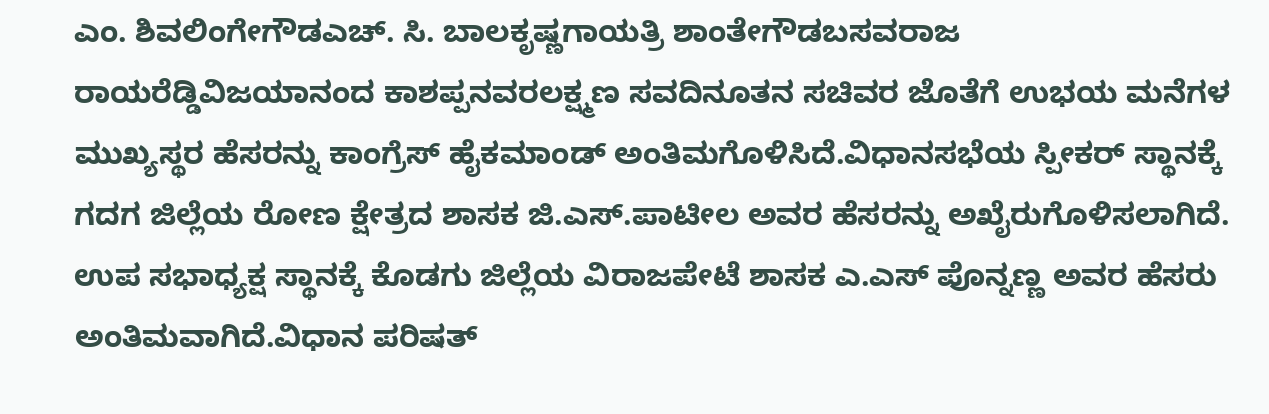ಎಂ. ಶಿವಲಿಂಗೇಗೌಡಎಚ್. ಸಿ. ಬಾಲಕೃಷ್ಣಗಾಯತ್ರಿ ಶಾಂತೇಗೌಡಬಸವರಾಜ ರಾಯರೆಡ್ಡಿವಿಜಯಾನಂದ ಕಾಶಪ್ಪನವರಲಕ್ಷ್ಮಣ ಸವದಿನೂತನ ಸಚಿವರ ಜೊತೆಗೆ ಉಭಯ ಮನೆಗಳ ಮುಖ್ಯಸ್ಥರ ಹೆಸರನ್ನು ಕಾಂಗ್ರೆಸ್ ಹೈಕಮಾಂಡ್ ಅಂತಿಮಗೊಳಿಸಿದೆ.ವಿಧಾನಸಭೆಯ ಸ್ಪೀಕರ್ ಸ್ಥಾನಕ್ಕೆ ಗದಗ ಜಿಲ್ಲೆಯ ರೋಣ ಕ್ಷೇತ್ರದ ಶಾಸಕ ಜಿ.ಎಸ್.ಪಾಟೀಲ ಅವರ ಹೆಸರನ್ನು ಅಖೈರುಗೊಳಿಸಲಾಗಿದೆ. ಉಪ ಸಭಾಧ್ಯಕ್ಷ ಸ್ಥಾನಕ್ಕೆ ಕೊಡಗು ಜಿಲ್ಲೆಯ ವಿರಾಜಪೇಟೆ ಶಾಸಕ ಎ.ಎಸ್ ಪೊನ್ನಣ್ಣ ಅವರ ಹೆಸರು ಅಂತಿಮವಾಗಿದೆ.ವಿಧಾನ ಪರಿಷತ್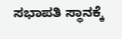ಸಭಾಪತಿ ಸ್ಥಾನಕ್ಕೆ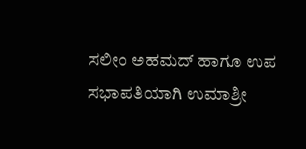ಸಲೀಂ ಅಹಮದ್ ಹಾಗೂ ಉಪ ಸಭಾಪತಿಯಾಗಿ ಉಮಾಶ್ರೀ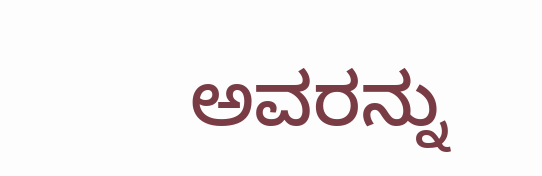ಅವರನ್ನು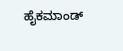ಹೈಕಮಾಂಡ್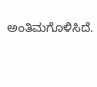ಅಂತಿಮಗೊಳಿಸಿದೆ.